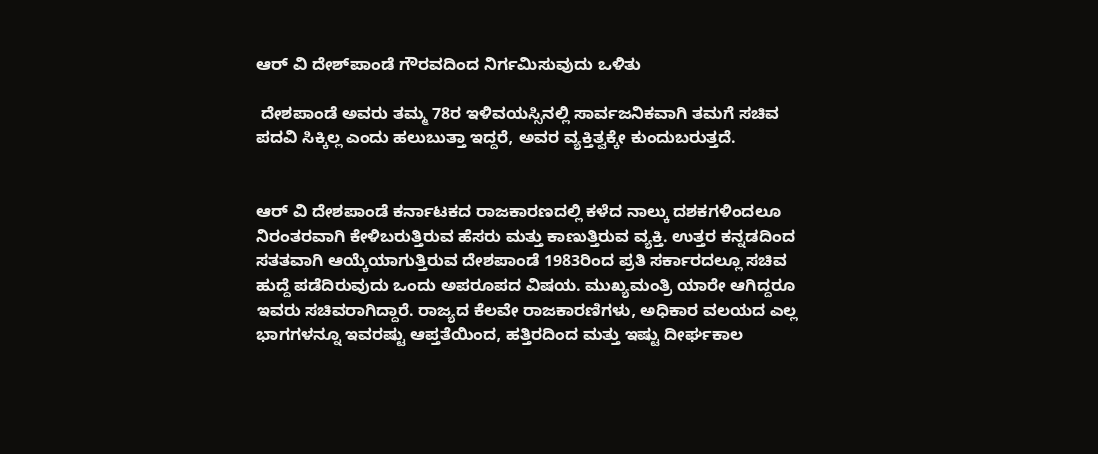ಆರ್ ವಿ ದೇಶ್‍ಪಾಂಡೆ ಗೌರವದಿಂದ ನಿರ್ಗಮಿಸುವುದು ಒಳಿತು

 ದೇಶಪಾಂಡೆ ಅವರು ತಮ್ಮ 78ರ ಇಳಿವಯಸ್ಸಿನಲ್ಲಿ ಸಾರ್ವಜನಿಕವಾಗಿ ತಮಗೆ ಸಚಿವ ಪದವಿ ಸಿಕ್ಕಿಲ್ಲ ಎಂದು ಹಲುಬುತ್ತಾ ಇದ್ದರೆ, ಅವರ ವ್ಯಕ್ತಿತ್ವಕ್ಕೇ ಕುಂದುಬರುತ್ತದೆ.


ಆರ್ ವಿ ದೇಶಪಾಂಡೆ ಕರ್ನಾಟಕದ ರಾಜಕಾರಣದಲ್ಲಿ ಕಳೆದ ನಾಲ್ಕು ದಶಕಗಳಿಂದಲೂ ನಿರಂತರವಾಗಿ ಕೇಳಿಬರುತ್ತಿರುವ ಹೆಸರು ಮತ್ತು ಕಾಣುತ್ತಿರುವ ವ್ಯಕ್ತಿ. ಉತ್ತರ ಕನ್ನಡದಿಂದ ಸತತವಾಗಿ ಆಯ್ಕೆಯಾಗುತ್ತಿರುವ ದೇಶಪಾಂಡೆ 1983ರಿಂದ ಪ್ರತಿ ಸರ್ಕಾರದಲ್ಲೂ ಸಚಿವ ಹುದ್ದೆ ಪಡೆದಿರುವುದು ಒಂದು ಅಪರೂಪದ ವಿಷಯ. ಮುಖ್ಯಮಂತ್ರಿ ಯಾರೇ ಆಗಿದ್ದರೂ ಇವರು ಸಚಿವರಾಗಿದ್ದಾರೆ. ರಾಜ್ಯದ ಕೆಲವೇ ರಾಜಕಾರಣಿಗಳು, ಅಧಿಕಾರ ವಲಯದ ಎಲ್ಲ ಭಾಗಗಳನ್ನೂ ಇವರಷ್ಟು ಆಪ್ತತೆಯಿಂದ, ಹತ್ತಿರದಿಂದ ಮತ್ತು ಇಷ್ಟು ದೀರ್ಘಕಾಲ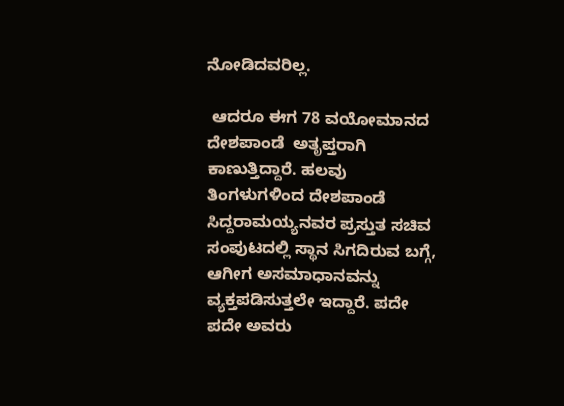ನೋಡಿದವರಿಲ್ಲ.

 ಆದರೂ ಈಗ 78 ವಯೋಮಾನದ ದೇಶಪಾಂಡೆ  ಅತೃಪ್ತರಾಗಿ ಕಾಣುತ್ತಿದ್ದಾರೆ. ಹಲವು ತಿಂಗಳುಗಳಿಂದ ದೇಶಪಾಂಡೆ ಸಿದ್ದರಾಮಯ್ಯನವರ ಪ್ರಸ್ತುತ ಸಚಿವ ಸಂಪುಟದಲ್ಲಿ ಸ್ಥಾನ ಸಿಗದಿರುವ ಬಗ್ಗೆ,  ಆಗೀಗ ಅಸಮಾಧಾನವನ್ನು ವ್ಯಕ್ತಪಡಿಸುತ್ತಲೇ ಇದ್ದಾರೆ. ಪದೇ ಪದೇ ಅವರು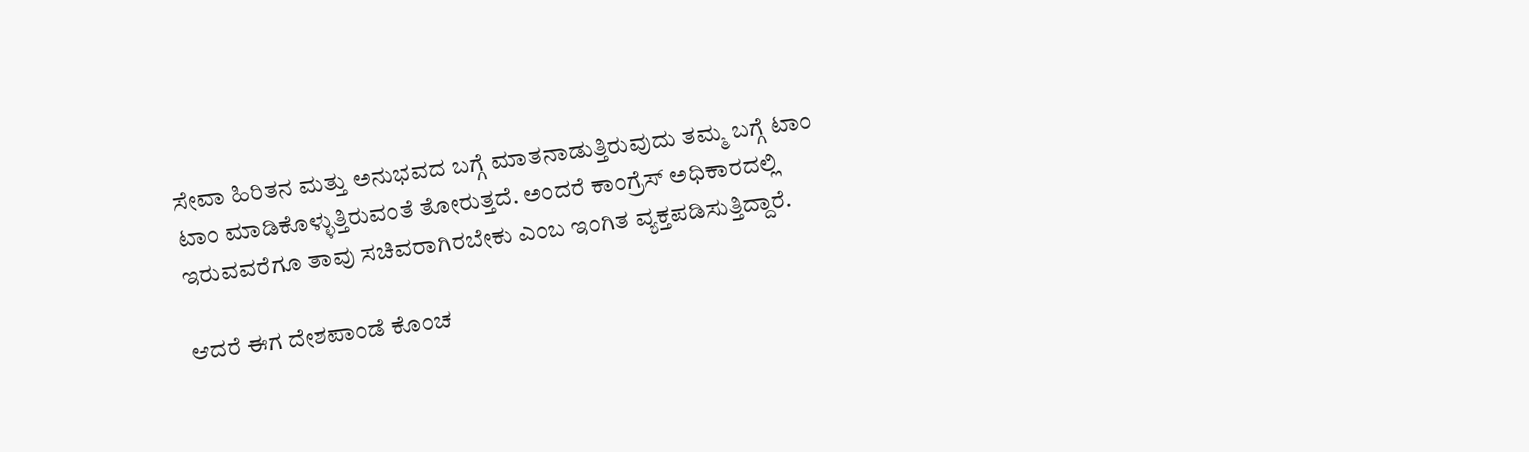ಸೇವಾ ಹಿರಿತನ ಮತ್ತು ಅನುಭವದ ಬಗ್ಗೆ ಮಾತನಾಡುತ್ತಿರುವುದು ತಮ್ಮ ಬಗ್ಗೆ ಟಾಂ ಟಾಂ ಮಾಡಿಕೊಳ್ಳುತ್ತಿರುವಂತೆ ತೋರುತ್ತದೆ. ಅಂದರೆ ಕಾಂಗ್ರೆಸ್ ಅಧಿಕಾರದಲ್ಲಿ ಇರುವವರೆಗೂ ತಾವು ಸಚಿವರಾಗಿರಬೇಕು ಎಂಬ ಇಂಗಿತ ವ್ಯಕ್ತಪಡಿಸುತ್ತಿದ್ದಾರೆ.

ಆದರೆ ಈಗ ದೇಶಪಾಂಡೆ ಕೊಂಚ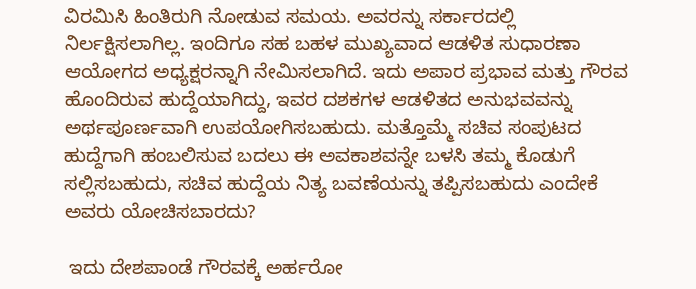ವಿರಮಿಸಿ ಹಿಂತಿರುಗಿ ನೋಡುವ ಸಮಯ. ಅವರನ್ನು ಸರ್ಕಾರದಲ್ಲಿ ನಿರ್ಲಕ್ಷಿಸಲಾಗಿಲ್ಲ. ಇಂದಿಗೂ ಸಹ ಬಹಳ ಮುಖ್ಯವಾದ ಆಡಳಿತ ಸುಧಾರಣಾ ಆಯೋಗದ ಅಧ್ಯಕ್ಷರನ್ನಾಗಿ ನೇಮಿಸಲಾಗಿದೆ. ಇದು ಅಪಾರ ಪ್ರಭಾವ ಮತ್ತು ಗೌರವ ಹೊಂದಿರುವ ಹುದ್ದೆಯಾಗಿದ್ದು, ಇವರ ದಶಕಗಳ ಆಡಳಿತದ ಅನುಭವವನ್ನು ಅರ್ಥಪೂರ್ಣವಾಗಿ ಉಪಯೋಗಿಸಬಹುದು. ಮತ್ತೊಮ್ಮೆ ಸಚಿವ ಸಂಪುಟದ ಹುದ್ದೆಗಾಗಿ ಹಂಬಲಿಸುವ ಬದಲು ಈ ಅವಕಾಶವನ್ನೇ ಬಳಸಿ ತಮ್ಮ ಕೊಡುಗೆ ಸಲ್ಲಿಸಬಹುದು, ಸಚಿವ ಹುದ್ದೆಯ ನಿತ್ಯ ಬವಣೆಯನ್ನು ತಪ್ಪಿಸಬಹುದು ಎಂದೇಕೆ ಅವರು ಯೋಚಿಸಬಾರದು?

 ಇದು ದೇಶಪಾಂಡೆ ಗೌರವಕ್ಕೆ ಅರ್ಹರೋ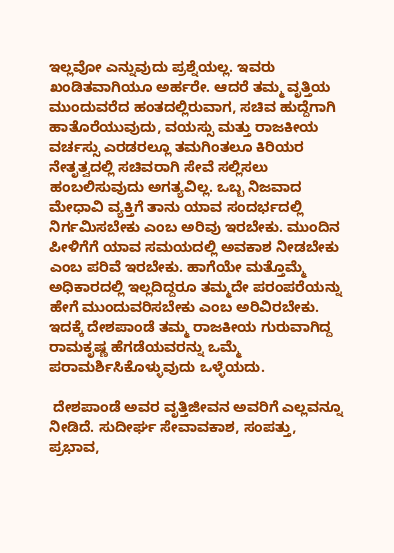ಇಲ್ಲವೋ ಎನ್ನುವುದು ಪ್ರಶ್ನೆಯಲ್ಲ. ಇವರು ಖಂಡಿತವಾಗಿಯೂ ಅರ್ಹರೇ. ಆದರೆ ತಮ್ಮ ವೃತ್ತಿಯ ಮುಂದುವರೆದ ಹಂತದಲ್ಲಿರುವಾಗ, ಸಚಿವ ಹುದ್ದೆಗಾಗಿ ಹಾತೊರೆಯುವುದು, ವಯಸ್ಸು ಮತ್ತು ರಾಜಕೀಯ ವರ್ಚಸ್ಸು ಎರಡರಲ್ಲೂ ತಮಗಿಂತಲೂ ಕಿರಿಯರ ನೇತೃತ್ವದಲ್ಲಿ ಸಚಿವರಾಗಿ ಸೇವೆ ಸಲ್ಲಿಸಲು ಹಂಬಲಿಸುವುದು ಅಗತ್ಯವಿಲ್ಲ. ಒಬ್ಬ ನಿಜವಾದ ಮೇಧಾವಿ ವ್ಯಕ್ತಿಗೆ ತಾನು ಯಾವ ಸಂದರ್ಭದಲ್ಲಿ ನಿರ್ಗಮಿಸಬೇಕು ಎಂಬ ಅರಿವು ಇರಬೇಕು. ಮುಂದಿನ ಪೀಳಿಗೆಗೆ ಯಾವ ಸಮಯದಲ್ಲಿ ಅವಕಾಶ ನೀಡಬೇಕು ಎಂಬ ಪರಿವೆ ಇರಬೇಕು. ಹಾಗೆಯೇ ಮತ್ತೊಮ್ಮೆ ಅಧಿಕಾರದಲ್ಲಿ ಇಲ್ಲದಿದ್ದರೂ ತಮ್ಮದೇ ಪರಂಪರೆಯನ್ನು ಹೇಗೆ ಮುಂದುವರಿಸಬೇಕು ಎಂಬ ಅರಿವಿರಬೇಕು. ಇದಕ್ಕೆ ದೇಶಪಾಂಡೆ ತಮ್ಮ ರಾಜಕೀಯ ಗುರುವಾಗಿದ್ದ ರಾಮಕೃಷ್ಣ ಹೆಗಡೆಯವರನ್ನು ಒಮ್ಮೆ ಪರಾಮರ್ಶಿಸಿಕೊಳ್ಳುವುದು ಒಳ್ಳೆಯದು.

 ದೇಶಪಾಂಡೆ ಅವರ ವೃತ್ತಿಜೀವನ ಅವರಿಗೆ ಎಲ್ಲವನ್ನೂ ನೀಡಿದೆ. ಸುದೀರ್ಘ ಸೇವಾವಕಾಶ, ಸಂಪತ್ತು, ಪ್ರಭಾವ,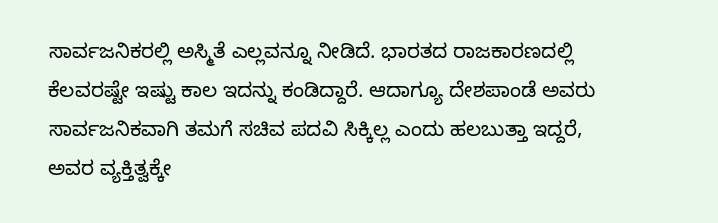ಸಾರ್ವಜನಿಕರಲ್ಲಿ ಅಸ್ಮಿತೆ ಎಲ್ಲವನ್ನೂ ನೀಡಿದೆ. ಭಾರತದ ರಾಜಕಾರಣದಲ್ಲಿ ಕೆಲವರಷ್ಟೇ ಇಷ್ಟು ಕಾಲ ಇದನ್ನು ಕಂಡಿದ್ದಾರೆ. ಆದಾಗ್ಯೂ ದೇಶಪಾಂಡೆ ಅವರು ಸಾರ್ವಜನಿಕವಾಗಿ ತಮಗೆ ಸಚಿವ ಪದವಿ ಸಿಕ್ಕಿಲ್ಲ ಎಂದು ಹಲಬುತ್ತಾ ಇದ್ದರೆ, ಅವರ ವ್ಯಕ್ತಿತ್ವಕ್ಕೇ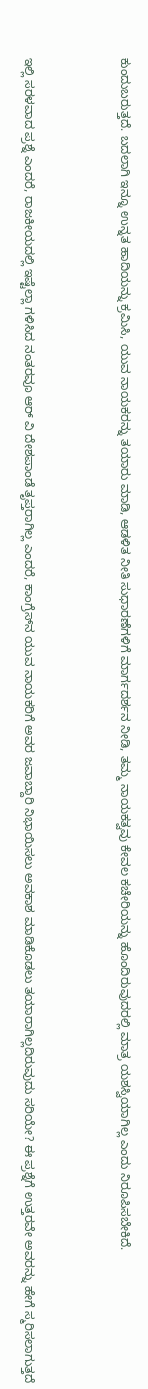ಕುಂದುಬರುತ್ತದೆ. ಬದಲಾಗಿ ಇನ್ನೂ ಉನ್ನತ ಹಾದಿಯನ್ನು ಕ್ರಮಿಸಿ, ಯುವ ನಾಯಕರನ್ನು ತಯಾರು ಮಾಡಿ, ಆಡಳಿತ ನೀತಿ ಸುಧಾರಣೆಗಳಿಗೆ ಮಾರ್ಗದರ್ಶನ ನೀಡಿ, ತಮ್ಮ ನಾಯಕತ್ವವು ಕೇವಲ ಕಚೇರಿಯನ್ನು ಹೊಂದಿರುವುದರಲ್ಲಿ ಮಾತ್ರ ಯಶಸ್ವಿಯಾಗಿಲ್ಲ ಎಂದು ನಿರೂಪಿಸಬೇಕಿದೆ.



ಇಲ್ಲಿ ಸರಳವಾದ ಪ್ರಶ್ನೆ ಎಂದರೆ, ರಾಜಕೀಯದಲ್ಲಿ ಇಷ್ಟೆಲ್ಲಾ ಗಳಿಸಿದ ನಂತರವೂ ಆರ್ ವಿ ದೇಶಪಾಂಡೆ ತೃಪ್ತರಾಗಿಲ್ಲ ಎಂದರೆ, ಕಾಂಗ್ರೆಸ್‍ನ ಯುವ ನಾಯಕರಿಗೆ ಅವರ ಜವಾಬ್ದಾರಿ ನಿಭಾಯಿಸಲು ಅವಕಾಶ ಮಾಡಿಕೊಡಲು ತಯಾರಾಗಿಲ್ಲದಿರುವುದು ಸರಿಯೇ? ಈ ಪ್ರಶ್ನೆಗೆ ಉತ್ತರವೇ ಅವರನ್ನು ಹೇಗೆ ಸ್ಮರಿಸಲಾಗುತ್ತದೆ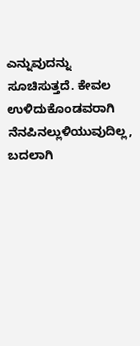ಎನ್ನುವುದನ್ನು ಸೂಚಿಸುತ್ತದೆ. ಕೇವಲ ಉಳಿದುಕೊಂಡವರಾಗಿ ನೆನಪಿನಲ್ಲುಳಿಯುವುದಿಲ್ಲ, ಬದಲಾಗಿ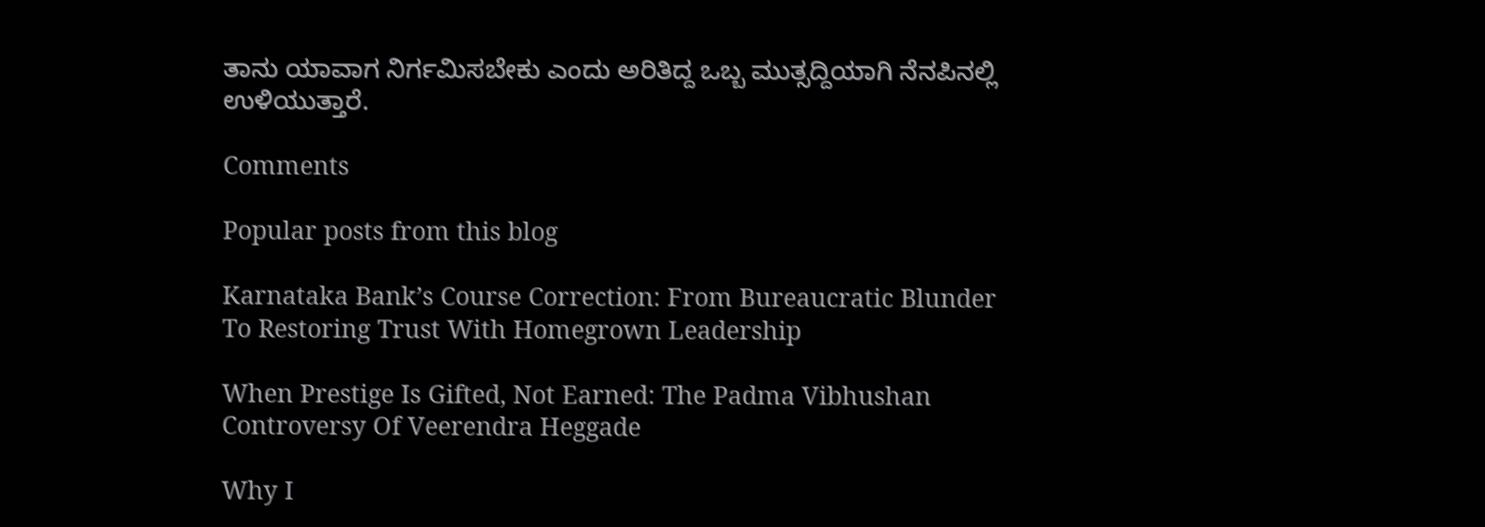ತಾನು ಯಾವಾಗ ನಿರ್ಗಮಿಸಬೇಕು ಎಂದು ಅರಿತಿದ್ದ ಒಬ್ಬ ಮುತ್ಸದ್ದಿಯಾಗಿ ನೆನಪಿನಲ್ಲಿ ಉಳಿಯುತ್ತಾರೆ.

Comments

Popular posts from this blog

Karnataka Bank’s Course Correction: From Bureaucratic Blunder To Restoring Trust With Homegrown Leadership

When Prestige Is Gifted, Not Earned: The Padma Vibhushan Controversy Of Veerendra Heggade

Why I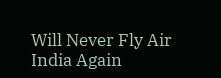Will Never Fly Air India Again